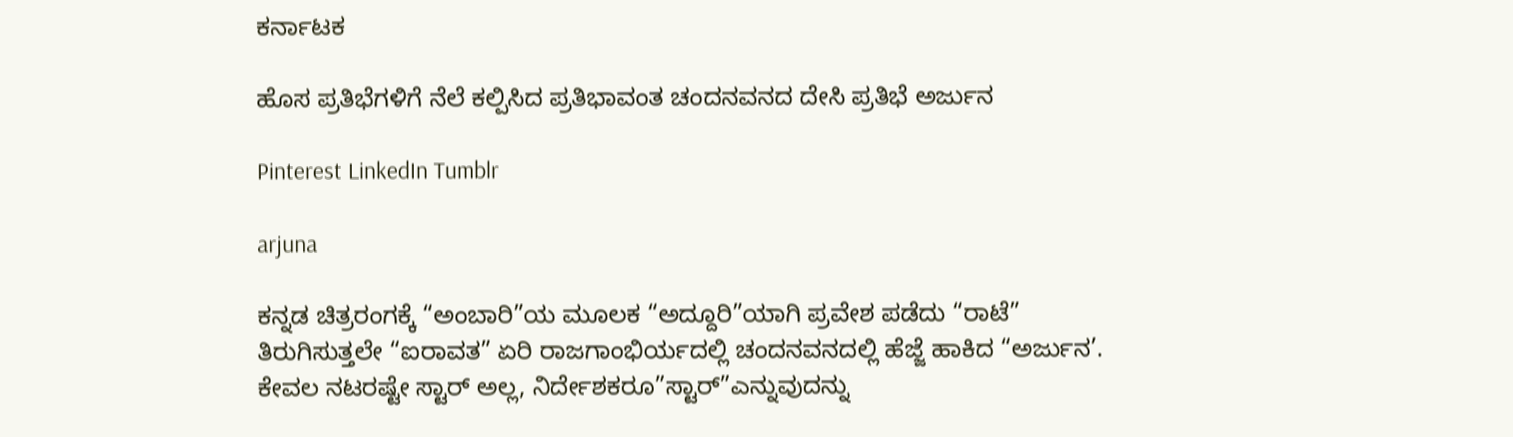ಕರ್ನಾಟಕ

ಹೊಸ ಪ್ರತಿಭೆಗಳಿಗೆ ನೆಲೆ ಕಲ್ಪಿಸಿದ ಪ್ರತಿಭಾವಂತ ಚಂದನವನದ ದೇಸಿ ಪ್ರತಿಭೆ ಅರ್ಜುನ

Pinterest LinkedIn Tumblr

arjuna

ಕನ್ನಡ ಚಿತ್ರರಂಗಕ್ಕೆ “ಅಂಬಾರಿ”ಯ ಮೂಲಕ “ಅದ್ದೂರಿ”ಯಾಗಿ ಪ್ರವೇಶ ಪಡೆದು “ರಾಟೆ” ತಿರುಗಿಸುತ್ತಲೇ “ಐರಾವತ” ಏರಿ ರಾಜಗಾಂಭಿರ್ಯದಲ್ಲಿ ಚಂದನವನದಲ್ಲಿ ಹೆಜ್ಜೆ ಹಾಕಿದ “ಅರ್ಜುನ’. ಕೇವಲ ನಟರಷ್ಟೇ ಸ್ಟಾರ್ ಅಲ್ಲ, ನಿರ್ದೇಶಕರೂ”ಸ್ಟಾರ್”ಎನ್ನುವುದನ್ನು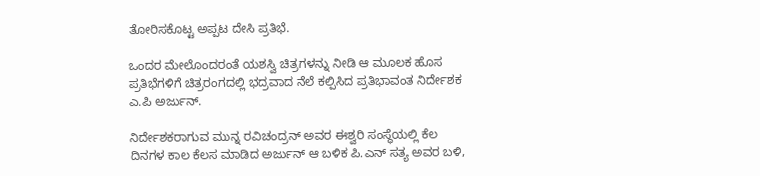ತೋರಿಸಕೊಟ್ಟ ಅಪ್ಪಟ ದೇಸಿ ಪ್ರತಿಭೆ.

ಒಂದರ ಮೇಲೊಂದರಂತೆ ಯಶಸ್ವಿ ಚಿತ್ರಗಳನ್ನು ನೀಡಿ ಆ ಮೂಲಕ ಹೊಸ ಪ್ರತಿಭೆಗಳಿಗೆ ಚಿತ್ರರಂಗದಲ್ಲಿ ಭದ್ರವಾದ ನೆಲೆ ಕಲ್ಪಿಸಿದ ಪ್ರತಿಭಾವಂತ ನಿರ್ದೇಶಕ ಎ.ಪಿ ಅರ್ಜುನ್.

ನಿರ್ದೇಶಕರಾಗುವ ಮುನ್ನ ರವಿಚಂದ್ರನ್ ಅವರ ಈಶ್ವರಿ ಸಂಸ್ಥೆಯಲ್ಲಿ ಕೆಲ ದಿನಗಳ ಕಾಲ ಕೆಲಸ ಮಾಡಿದ ಅರ್ಜುನ್ ಆ ಬಳಿಕ ಪಿ.ಎನ್ ಸತ್ಯ ಅವರ ಬಳಿ,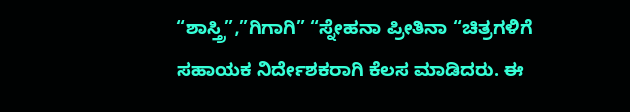“ಶಾಸ್ತ್ರಿ”,”ಗಿಗಾಗಿ” “ಸ್ನೇಹನಾ ಪ್ರೀತಿನಾ “ಚಿತ್ರಗಳಿಗೆ ಸಹಾಯಕ ನಿರ್ದೇಶಕರಾಗಿ ಕೆಲಸ ಮಾಡಿದರು. ಈ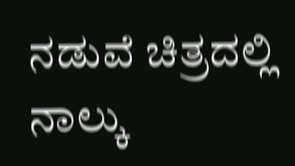ನಡುವೆ ಚಿತ್ರದಲ್ಲಿ ನಾಲ್ಕು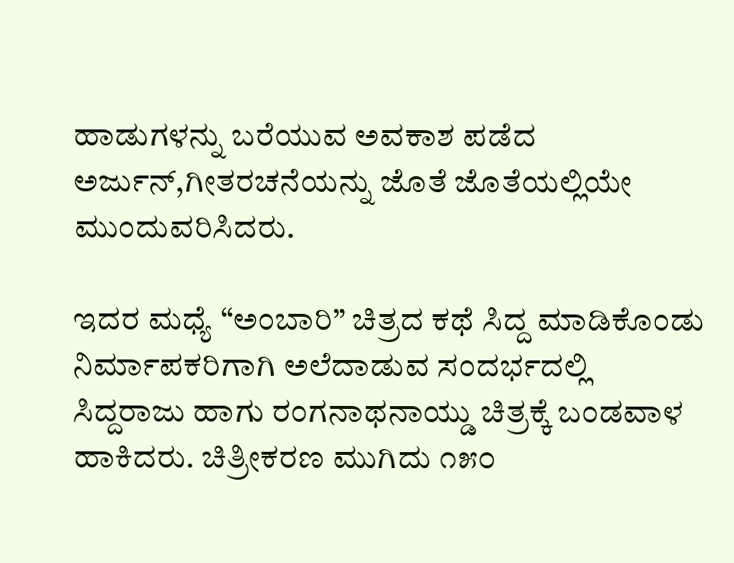ಹಾಡುಗಳನ್ನು ಬರೆಯುವ ಅವಕಾಶ ಪಡೆದ ಅರ್ಜುನ್,ಗೀತರಚನೆಯನ್ನು ಜೊತೆ ಜೊತೆಯಲ್ಲಿಯೇ ಮುಂದುವರಿಸಿದರು.

ಇದರ ಮಧ್ಯೆ “ಅಂಬಾರಿ” ಚಿತ್ರದ ಕಥೆ ಸಿದ್ದ ಮಾಡಿಕೊಂಡು ನಿರ್ಮಾಪಕರಿಗಾಗಿ ಅಲೆದಾಡುವ ಸಂದರ್ಭದಲ್ಲಿ ಸಿದ್ದರಾಜು ಹಾಗು ರಂಗನಾಥನಾಯ್ಡು ಚಿತ್ರಕ್ಕೆ ಬಂಡವಾಳ ಹಾಕಿದರು. ಚಿತ್ರೀಕರಣ ಮುಗಿದು ೧೫೦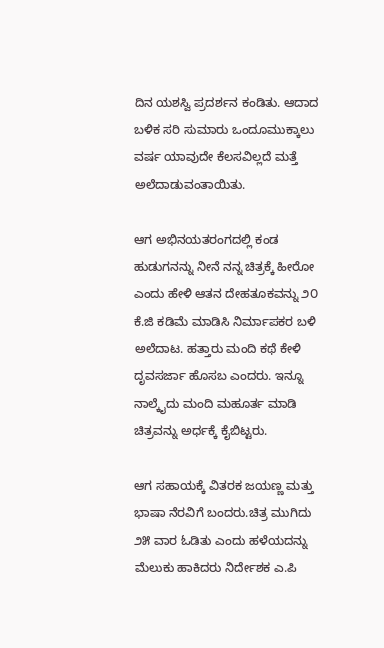ದಿನ ಯಶಸ್ವಿ ಪ್ರದರ್ಶನ ಕಂಡಿತು. ಆದಾದ ಬಳಿಕ ಸರಿ ಸುಮಾರು ಒಂದೂಮುಕ್ಕಾಲು ವರ್ಷ ಯಾವುದೇ ಕೆಲಸವಿಲ್ಲದೆ ಮತ್ತೆ ಅಲೆದಾಡುವಂತಾಯಿತು.

ಆಗ ಅಭಿನಯತರಂಗದಲ್ಲಿ ಕಂಡ ಹುಡುಗನನ್ನು ನೀನೆ ನನ್ನ ಚಿತ್ರಕ್ಕೆ ಹೀರೋ ಎಂದು ಹೇಳಿ ಆತನ ದೇಹತೂಕವನ್ನು ೨೦ ಕೆ.ಜಿ ಕಡಿಮೆ ಮಾಡಿಸಿ ನಿರ್ಮಾಪಕರ ಬಳಿ ಅಲೆದಾಟ. ಹತ್ತಾರು ಮಂದಿ ಕಥೆ ಕೇಳಿ ದೃವಸರ್ಜಾ ಹೊಸಬ ಎಂದರು. ಇನ್ನೂ ನಾಲ್ಕೈದು ಮಂದಿ ಮಹೂರ್ತ ಮಾಡಿ ಚಿತ್ರವನ್ನು ಅರ್ಧಕ್ಕೆ ಕೈಬಿಟ್ಟರು.

ಆಗ ಸಹಾಯಕ್ಕೆ ವಿತರಕ ಜಯಣ್ಣ ಮತ್ತು ಭಾಷಾ ನೆರವಿಗೆ ಬಂದರು.ಚಿತ್ರ ಮುಗಿದು ೨೫ ವಾರ ಓಡಿತು ಎಂದು ಹಳೆಯದನ್ನು ಮೆಲುಕು ಹಾಕಿದರು ನಿರ್ದೇಶಕ ಎ.ಪಿ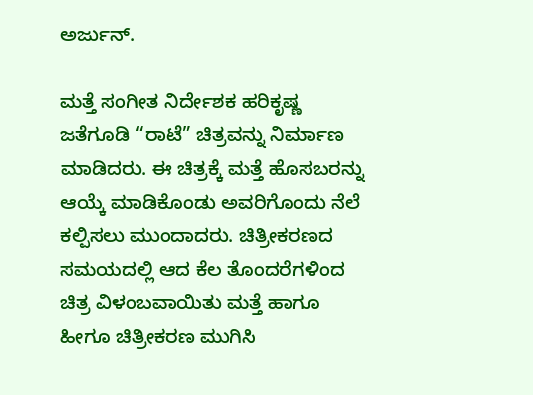ಅರ್ಜುನ್.

ಮತ್ತೆ ಸಂಗೀತ ನಿರ್ದೇಶಕ ಹರಿಕೃಷ್ಣ ಜತೆಗೂಡಿ “ರಾಟೆ” ಚಿತ್ರವನ್ನು ನಿರ್ಮಾಣ ಮಾಡಿದರು. ಈ ಚಿತ್ರಕ್ಕೆ ಮತ್ತೆ ಹೊಸಬರನ್ನು ಆಯ್ಕೆ ಮಾಡಿಕೊಂಡು ಅವರಿಗೊಂದು ನೆಲೆ ಕಲ್ಪಿಸಲು ಮುಂದಾದರು. ಚಿತ್ರೀಕರಣದ ಸಮಯದಲ್ಲಿ ಆದ ಕೆಲ ತೊಂದರೆಗಳಿಂದ ಚಿತ್ರ ವಿಳಂಬವಾಯಿತು ಮತ್ತೆ ಹಾಗೂ ಹೀಗೂ ಚಿತ್ರೀಕರಣ ಮುಗಿಸಿ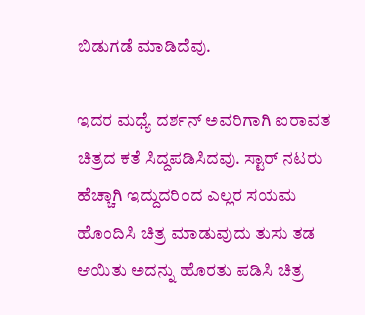ಬಿಡುಗಡೆ ಮಾಡಿದೆವು.

ಇದರ ಮಧ್ಯೆ ದರ್ಶನ್ ಅವರಿಗಾಗಿ ಐರಾವತ ಚಿತ್ರದ ಕತೆ ಸಿದ್ದಪಡಿಸಿದವು. ಸ್ಟಾರ್ ನಟರು ಹೆಚ್ಚಾಗಿ ಇದ್ದುದರಿಂದ ಎಲ್ಲರ ಸಯಮ ಹೊಂದಿಸಿ ಚಿತ್ರ ಮಾಡುವುದು ತುಸು ತಡ ಆಯಿತು ಅದನ್ನು ಹೊರತು ಪಡಿಸಿ ಚಿತ್ರ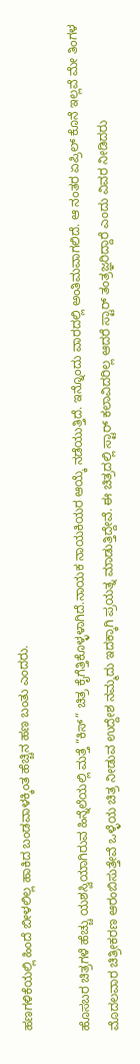ಹಣಗಳಿಕೆಯಲ್ಲಿ ಹಿಂದೆ ಬೀಳಲಿಲ್ಲ ಹಾಕಿದ ಬಂಡವಾಳಕ್ಕಿಂತ ಹೆಚ್ಚಿನ ಹಣ ಬಂತು ಎಂದರು.

ಹೊಸಬರ ಚಿತ್ರಗಳೆ ಹೆಚ್ಚು ಯಶಸ್ವಿಯಾಗಿರುವ ಹಿನ್ನೆಲೆಯಲ್ಲಿ ಮತ್ತೆ “ಕಿಸ್” ಚಿತ್ರ ಕೈಗೆತ್ತಿಕೊಳ್ಳಳಾಗಿದೆ.ನಾಯಕ ನಾಯಕಿಯರ ಆಯ್ಕೆ ನಡೆಯುತ್ತಿದೆ. ಇನ್ನೊಂದು ವಾರದಲ್ಲಿ ಅಂತಿಮವಾಗಲಿದೆ. ಆ ನಂತರ ಏಪ್ರಿಲ್ ಕೊನೆ ಇಲ್ಲವೆ ಮೇ ತಿಂಗಳ ಮೊದಲವಾರ ಚಿತ್ರೀಕರಣ ಆರಂಬಿಸುತ್ತೇವೆ ಒಳ್ಳೆಯ ಚಿತ್ರ ನೀಡುವ ಉದ್ದೇಶ ನಮ್ಮದು ಇದಕ್ಕಾಗಿ ಪ್ರಯತ್ನ ಮಾಡುತ್ತಿದ್ದೇವೆ. ಈ ಚಿತ್ರದಲ್ಲಿ ಸ್ಟಾರ್ ಕಲಾವಿದರಿಲ್ಲ ಆದರೆ ಸ್ಟಾರ್ ತಂತ್ರಜ್ಞರಿದ್ದಾರೆ ಎಂದು ವಿವರ ನೀಡಿದರು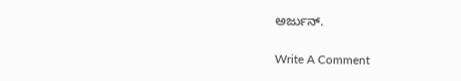ಅರ್ಜುನ್.

Write A Comment